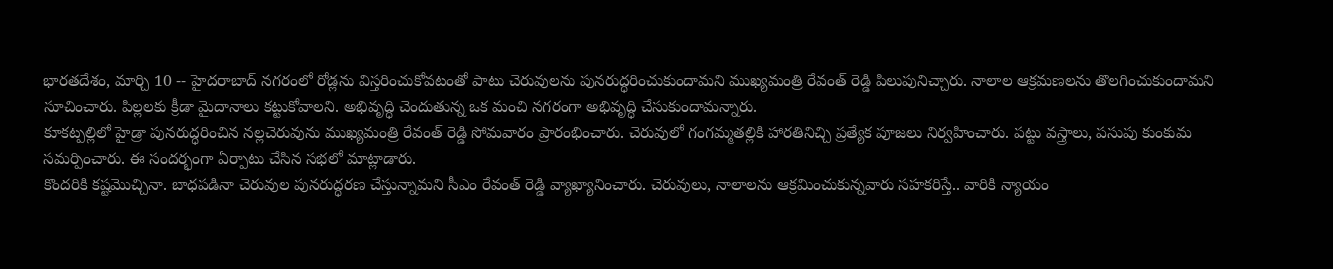భారతదేశం, మార్చి 10 -- హైదరాబాద్ నగరంలో రోడ్లను విస్తరించుకోవటంతో పాటు చెరువులను పునరుద్ధరించుకుందామని ముఖ్యమంత్రి రేవంత్ రెడ్డి పిలుపునిచ్చారు. నాలాల ఆక్రమణలను తొలగించుకుందామని సూచించారు. పిల్లలకు క్రీడా మైదానాలు కట్టుకోవాలని. అభివృద్ధి చెందుతున్న ఒక మంచి నగరంగా అభివృద్ధి చేసుకుందామన్నారు.
కూకట్పల్లిలో హైడ్రా పునరుద్ధరించిన నల్లచెరువును ముఖ్యమంత్రి రేవంత్ రెడ్డి సోమవారం ప్రారంభించారు. చెరువులో గంగమ్మతల్లికి హారతినిచ్చి ప్రత్యేక పూజలు నిర్వహించారు. పట్టు వస్త్రాలు, పసుపు కుంకుమ సమర్పించారు. ఈ సందర్భంగా ఏర్పాటు చేసిన సభలో మాట్లాడారు.
కొందరికి కష్టమొచ్చినా. బాధపడినా చెరువుల పునరుద్ధరణ చేస్తున్నామని సీఎం రేవంత్ రెడ్డి వ్యాఖ్యానించారు. చెరువులు, నాలాలను ఆక్రమించుకున్నవారు సహకరిస్తే.. వారికి న్యాయం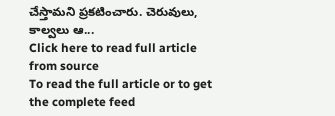చేస్తామని ప్రకటించారు. చెరువులు, కాల్వలు ఆ...
Click here to read full article from source
To read the full article or to get the complete feed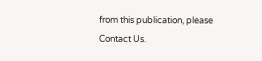from this publication, please
Contact Us.